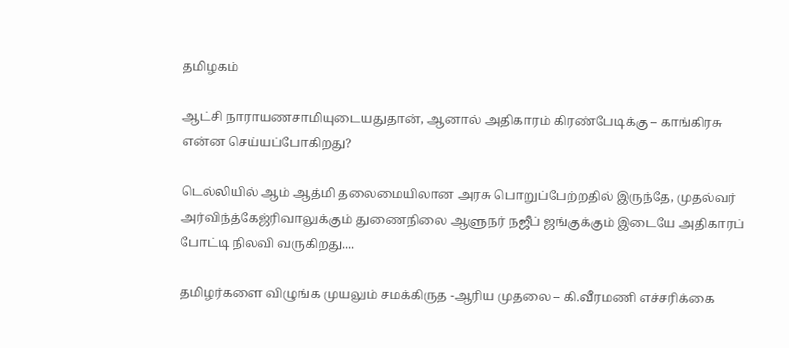தமிழகம்

ஆட்சி நாராயணசாமியுடையதுதான், ஆனால் அதிகாரம் கிரண்பேடிக்கு – காங்கிரசு என்ன செய்யப்போகிறது?

டெல்லியில் ஆம் ஆத்மி தலைமையிலான அரசு பொறுப்பேற்றதில் இருந்தே, முதல்வர் அர்விந்த்கேஜ்ரிவாலுக்கும் துணைநிலை ஆளுநர் நஜீப் ஜங்குக்கும் இடையே அதிகாரப் போட்டி நிலவி வருகிறது....

தமிழர்களை விழுங்க முயலும் சமக்கிருத -ஆரிய முதலை – கி.வீரமணி எச்சரிக்கை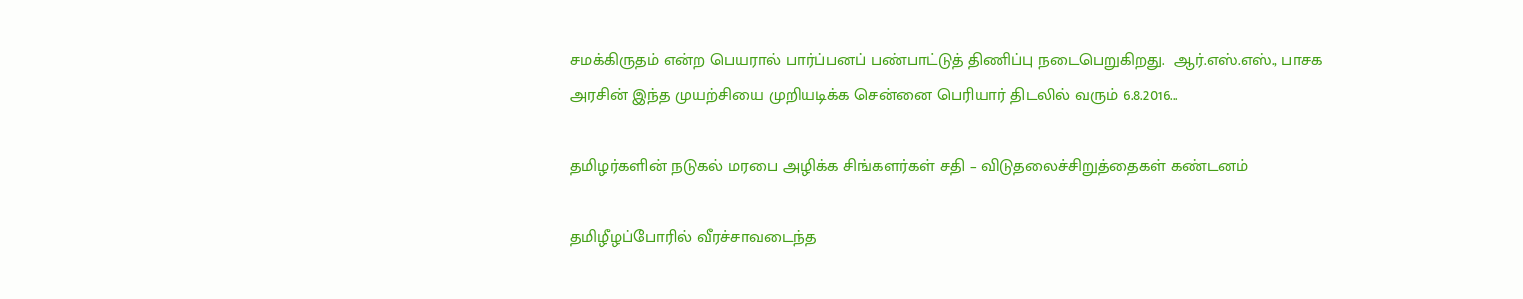சமக்கிருதம் என்ற பெயரால் பார்ப்பனப் பண்பாட்டுத் திணிப்பு நடைபெறுகிறது.  ஆர்.எஸ்.எஸ்., பாசக அரசின் இந்த முயற்சியை முறியடிக்க சென்னை பெரியார் திடலில் வரும் 6.8.2016...

தமிழர்களின் நடுகல் மரபை அழிக்க சிங்களர்கள் சதி – விடுதலைச்சிறுத்தைகள் கண்டனம்

தமிழீழப்போரில் வீரச்சாவடைந்த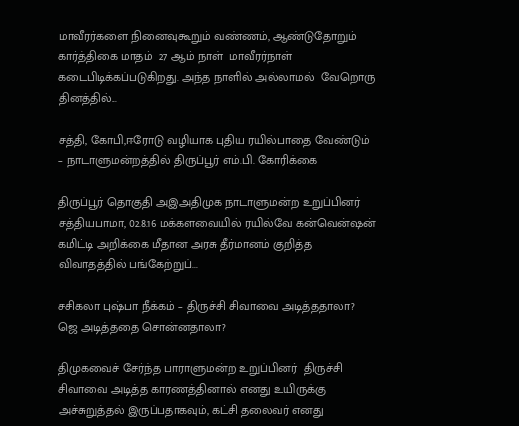மாவீரர்களை நினைவுகூறும் வண்ணம், ஆண்டுதோறும்  கார்த்திகை மாதம்  27 ஆம் நாள்  மாவீரர்நாள் கடைபிடிக்கப்படுகிறது. அந்த நாளில் அல்லாமல்  வேறொரு தினத்தில்...

சத்தி, கோபி,ஈரோடு வழியாக புதிய ரயில்பாதை வேண்டும் – நாடாளுமன்றத்தில் திருப்பூர் எம்.பி. கோரிக்கை

திருப்பூர் தொகுதி அஇஅதிமுக நாடாளுமன்ற உறுப்பினர் சத்தியபாமா, 02.8.16 மக்களவையில் ரயில்வே கன்வென்ஷன் கமிட்டி அறிக்கை மீதான அரசு தீர்மானம் குறித்த விவாதத்தில் பங்கேற்றுப்...

சசிகலா புஷ்பா நீக்கம் – திருச்சி சிவாவை அடித்ததாலா? ஜெ அடித்ததை சொன்னதாலா?

திமுகவைச் சேர்ந்த பாராளுமன்ற உறுப்பினர்  திருச்சி சிவாவை அடித்த காரணத்தினால் எனது உயிருக்கு அச்சுறுத்தல் இருப்பதாகவும், கட்சி தலைவர் எனது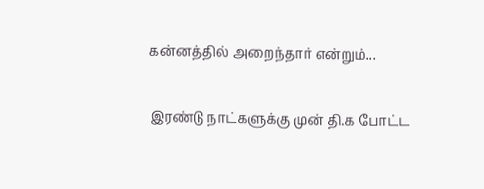கன்னத்தில் அறைந்தார் என்றும்...

இரண்டு நாட்களுக்கு முன் தி.க போட்ட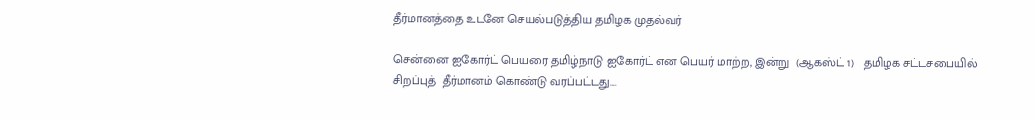தீர்மானத்தை உடனே செயல்படுத்திய தமிழக முதல்வர்

சென்னை ஐகோர்ட் பெயரை தமிழ்நாடு ஐகோர்ட் என பெயர் மாற்ற, இன்று  (ஆகஸ்ட் 1)   தமிழக சட்டசபையில் சிறப்புத்  தீர்மானம் கொண்டு வரப்பட்டது....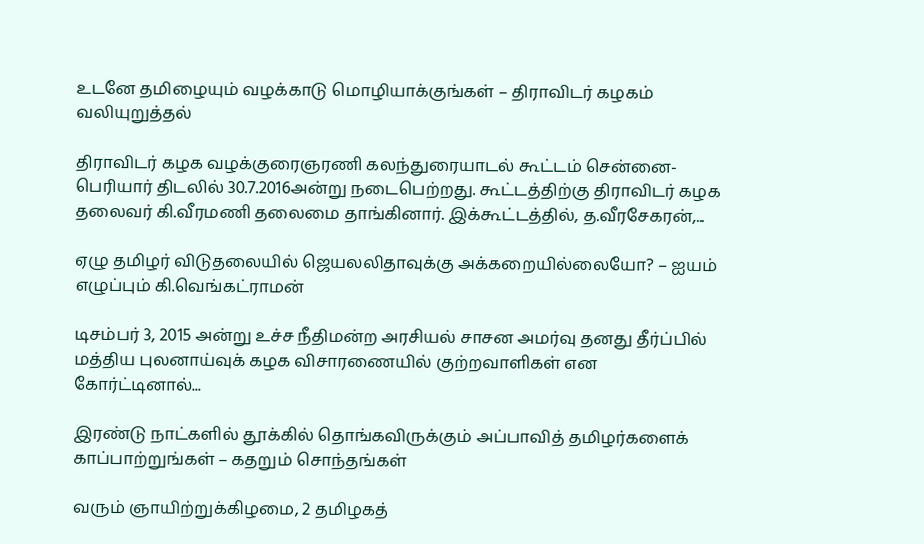உடனே தமிழையும் வழக்காடு மொழியாக்குங்கள் – திராவிடர் கழகம் வலியுறுத்தல்

திராவிடர் கழக வழக்குரைஞரணி கலந்துரையாடல் கூட்டம் சென்னை-பெரியார் திடலில் 30.7.2016அன்று நடைபெற்றது. கூட்டத்திற்கு திராவிடர் கழக தலைவர் கி.வீரமணி தலைமை தாங்கினார். இக்கூட்டத்தில், த.வீரசேகரன்,...

ஏழு தமிழர் விடுதலையில் ஜெயலலிதாவுக்கு அக்கறையில்லையோ? – ஐயம் எழுப்பும் கி.வெங்கட்ராமன்

டிசம்பர் 3, 2015 அன்று உச்ச நீதிமன்ற அரசியல் சாசன அமர்வு தனது தீர்ப்பில் மத்திய புலனாய்வுக் கழக விசாரணையில் குற்றவாளிகள் என கோர்ட்டினால்...

இரண்டு நாட்களில் தூக்கில் தொங்கவிருக்கும் அப்பாவித் தமிழர்களைக் காப்பாற்றுங்கள் – கதறும் சொந்தங்கள்

வரும் ஞாயிற்றுக்கிழமை, 2 தமிழகத்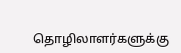தொழிலாளர்களுக்கு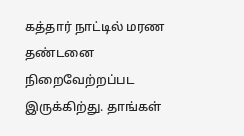கத்தார் நாட்டில் மரண தண்டனை நிறைவேற்றப்பட இருக்கிற்து. தாங்கள்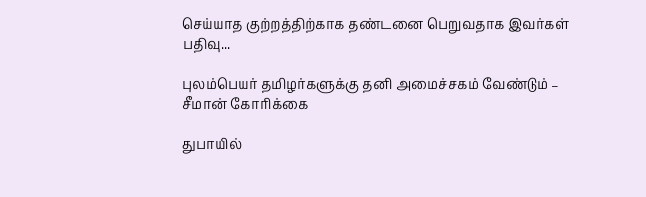செய்யாத குற்றத்திற்காக தண்டனை பெறுவதாக இவர்கள் பதிவு...

புலம்பெயர் தமிழர்களுக்கு தனி அமைச்சகம் வேண்டும் – சீமான் கோரிக்கை

துபாயில்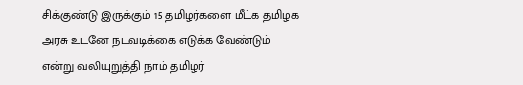சிக்குண்டு இருக்கும் 15 தமிழர்களை மீட்க தமிழக அரசு உடனே நடவடிக்கை எடுக்க வேண்டும்  என்று வலியுறுத்தி நாம் தமிழர்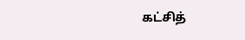கட்சித்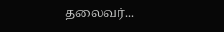தலைவர்...